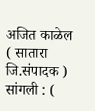अजित काळेल ( सातारा जि.संपादक )
सांगली : (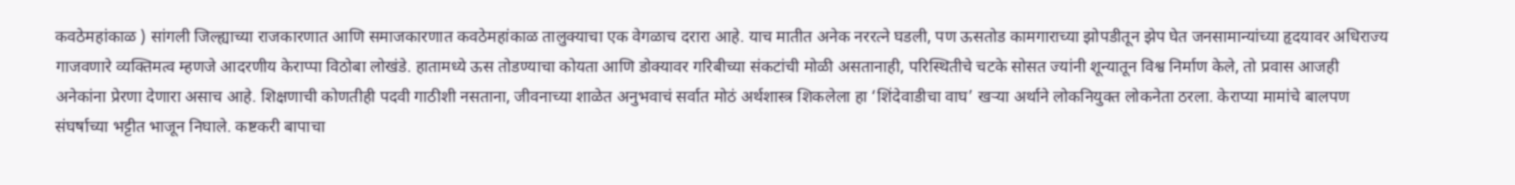कवठेमहांकाळ ) सांगली जिल्ह्याच्या राजकारणात आणि समाजकारणात कवठेमहांकाळ तालुक्याचा एक वेगळाच दरारा आहे. याच मातीत अनेक नररत्ने घडली, पण ऊसतोड कामगाराच्या झोपडीतून झेप घेत जनसामान्यांच्या हृदयावर अधिराज्य गाजवणारे व्यक्तिमत्व म्हणजे आदरणीय केराप्पा विठोबा लोखंडे. हातामध्ये ऊस तोडण्याचा कोयता आणि डोक्यावर गरिबीच्या संकटांची मोळी असतानाही, परिस्थितीचे चटके सोसत ज्यांनी शून्यातून विश्व निर्माण केले, तो प्रवास आजही अनेकांना प्रेरणा देणारा असाच आहे. शिक्षणाची कोणतीही पदवी गाठीशी नसताना, जीवनाच्या शाळेत अनुभवाचं सर्वात मोठं अर्थशास्त्र शिकलेला हा ‘शिंदेवाडीचा वाघ’ खऱ्या अर्थाने लोकनियुक्त लोकनेता ठरला. केराप्या मामांचे बालपण संघर्षाच्या भट्टीत भाजून निघाले. कष्टकरी बापाचा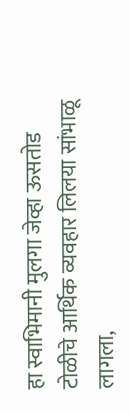हा स्वाभिमानी मुलगा जेव्हा ऊसतोड टोळीचे आर्थिक व्यवहार लिलया सांभाळू लागला,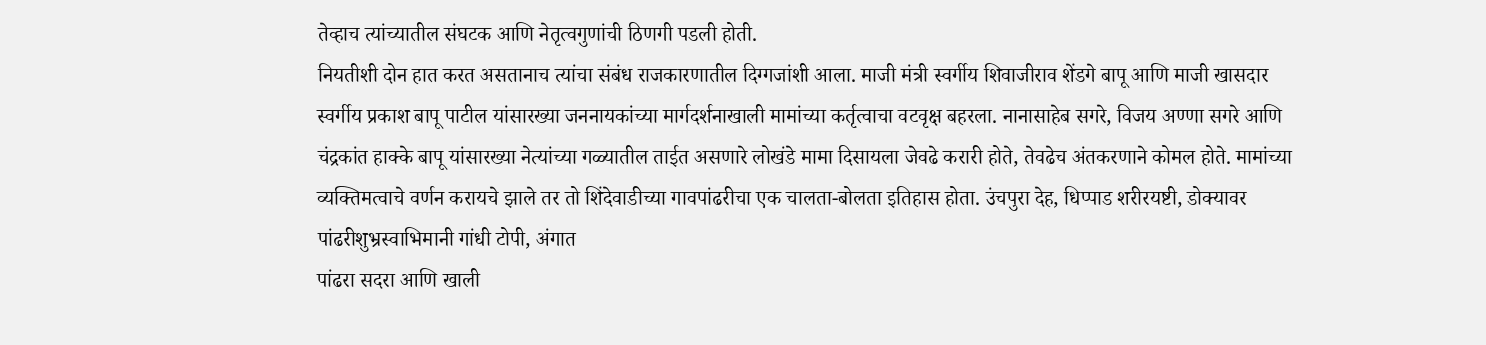तेव्हाच त्यांच्यातील संघटक आणि नेतृत्वगुणांची ठिणगी पडली होती.
नियतीशी दोन हात करत असतानाच त्यांचा संबंध राजकारणातील दिग्गजांशी आला. माजी मंत्री स्वर्गीय शिवाजीराव शेंडगे बापू आणि माजी खासदार स्वर्गीय प्रकाश बापू पाटील यांसारख्या जननायकांच्या मार्गदर्शनाखाली मामांच्या कर्तृत्वाचा वटवृक्ष बहरला. नानासाहेब सगरे, विजय अण्णा सगरे आणि चंद्रकांत हाक्के बापू यांसारख्या नेत्यांच्या गळ्यातील ताईत असणारे लोखंडे मामा दिसायला जेवढे करारी होते, तेवढेच अंतकरणाने कोमल होते. मामांच्या व्यक्तिमत्वाचे वर्णन करायचे झाले तर तो शिंदेवाडीच्या गावपांढरीचा एक चालता-बोलता इतिहास होता. उंचपुरा देह, धिप्पाड शरीरयष्टी, डोक्यावर पांढरीशुभ्रस्वाभिमानी गांधी टोपी, अंगात
पांढरा सदरा आणि खाली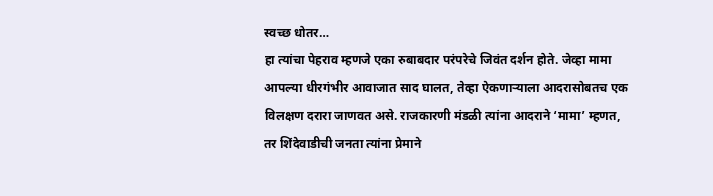स्वच्छ धोतर…
हा त्यांचा पेहराव म्हणजे एका रुबाबदार परंपरेचे जिवंत दर्शन होते. जेव्हा मामा आपल्या धीरगंभीर आवाजात साद घालत, तेव्हा ऐकणाऱ्याला आदरासोबतच एक विलक्षण दरारा जाणवत असे. राजकारणी मंडळी त्यांना आदराने ‘मामा’ म्हणत, तर शिंदेवाडीची जनता त्यांना प्रेमाने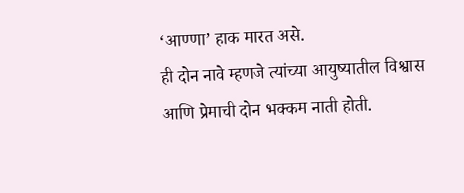‘आण्णा’ हाक मारत असे.
ही दोन नावे म्हणजे त्यांच्या आयुष्यातील विश्वास आणि प्रेमाची दोन भक्कम नाती होती.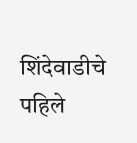शिंदेवाडीचे पहिले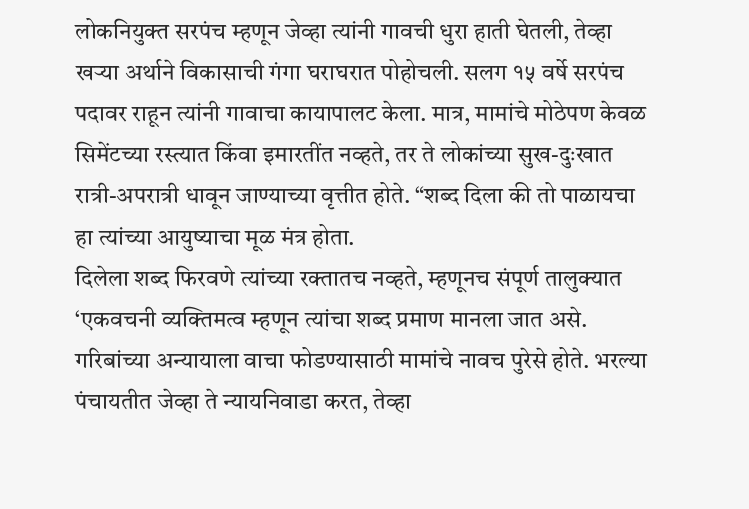लोकनियुक्त सरपंच म्हणून जेव्हा त्यांनी गावची धुरा हाती घेतली, तेव्हा खऱ्या अर्थाने विकासाची गंगा घराघरात पोहोचली. सलग १५ वर्षे सरपंच पदावर राहून त्यांनी गावाचा कायापालट केला. मात्र, मामांचे मोठेपण केवळ सिमेंटच्या रस्त्यात किंवा इमारतींत नव्हते, तर ते लोकांच्या सुख-दुःखात रात्री-अपरात्री धावून जाण्याच्या वृत्तीत होते. “शब्द दिला की तो पाळायचा हा त्यांच्या आयुष्याचा मूळ मंत्र होता.
दिलेला शब्द फिरवणे त्यांच्या रक्तातच नव्हते, म्हणूनच संपूर्ण तालुक्यात ‘एकवचनी व्यक्तिमत्व म्हणून त्यांचा शब्द प्रमाण मानला जात असे. गरिबांच्या अन्यायाला वाचा फोडण्यासाठी मामांचे नावच पुरेसे होते. भरल्या पंचायतीत जेव्हा ते न्यायनिवाडा करत, तेव्हा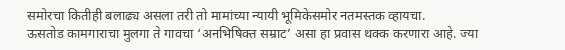समोरचा कितीही बलाढ्य असला तरी तो मामांच्या न्यायी भूमिकेसमोर नतमस्तक व्हायचा.
ऊसतोड कामगाराचा मुलगा ते गावचा ‘अनभिषिक्त सम्राट’ असा हा प्रवास थक्क करणारा आहे. ज्या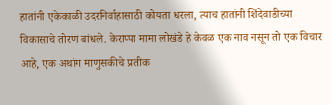हातांनी एकेकाळी उदरनिर्वाहासाठी कोयता धरला, त्याच हातांनी शिंदेवाडीच्या विकासाचे तोरण बांधले. केराप्पा मामा लोखंडे हे केवळ एक नाव नसून तो एक विचार आहे, एक अथांग माणुसकीचे प्रतीक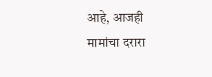आहे, आजही मामांचा दरारा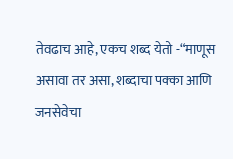तेवढाच आहे, एकच शब्द येतो -“माणूस असावा तर असा, शब्दाचा पक्का आणि जनसेवेचा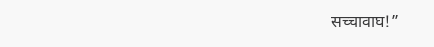सच्चावाघ!”